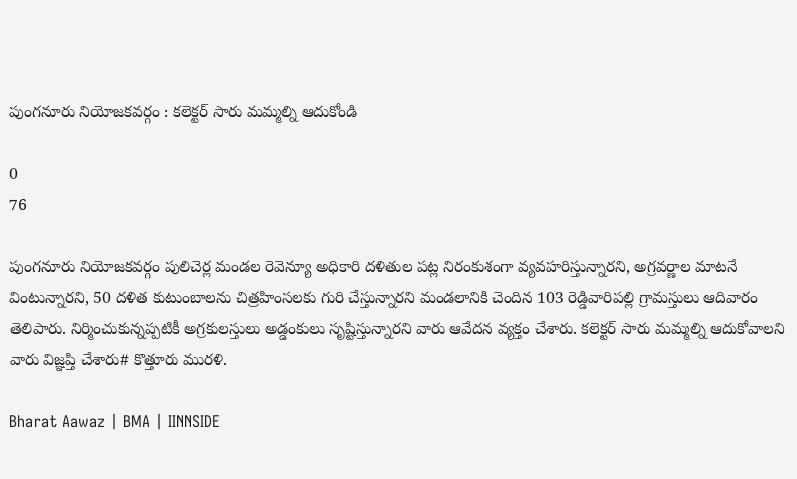పుంగనూరు నియోజకవర్గం : కలెక్టర్ సారు మమ్మల్ని ఆదుకోండి

0
76

పుంగనూరు నియోజకవర్గం పులిచెర్ల మండల రెవెన్యూ అధికారి దళితుల పట్ల నిరంకుశంగా వ్యవహరిస్తున్నారని, అగ్రవర్ణాల మాటనే వింటున్నారని, 50 దళిత కుటుంబాలను చిత్రహింసలకు గురి చేస్తున్నారని మండలానికి చెందిన 103 రెడ్డివారిపల్లి గ్రామస్తులు ఆదివారం తెలిపారు. నిర్మించుకున్నప్పటికీ అగ్రకులస్తులు అడ్డంకులు సృష్టిస్తున్నారని వారు ఆవేదన వ్యక్తం చేశారు. కలెక్టర్ సారు మమ్మల్ని ఆదుకోవాలని వారు విజ్ఞప్తి చేశారు# కొత్తూరు మురళి.

Bharat Aawaz | BMA | IINNSIDE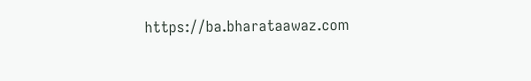https://ba.bharataawaz.com